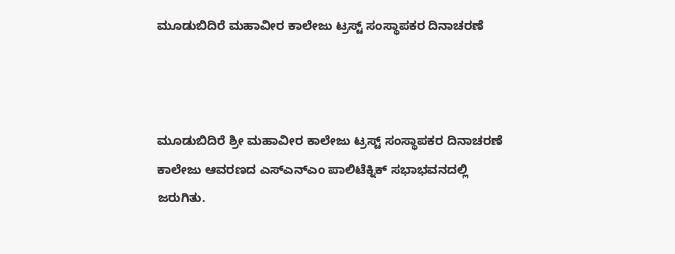ಮೂಡುಬಿದಿರೆ ಮಹಾವೀರ ಕಾಲೇಜು ಟ್ರಸ್ಟ್ ಸಂಸ್ಥಾಪಕರ ದಿನಾಚರಣೆ



ಮೂಡುಬಿದಿರೆ ಶ್ರೀ ಮಹಾವೀರ ಕಾಲೇಜು ಟ್ರಸ್ಟ್ ಸಂಸ್ಥಾಪಕರ ದಿನಾಚರಣೆ ಕಾಲೇಜು ಆವರಣದ ಎಸ್‌ಎನ್‌ಎಂ ಪಾಲಿಟೆಕ್ನಿಕ್ ಸಭಾಭವನದಲ್ಲಿ ಜರುಗಿತು.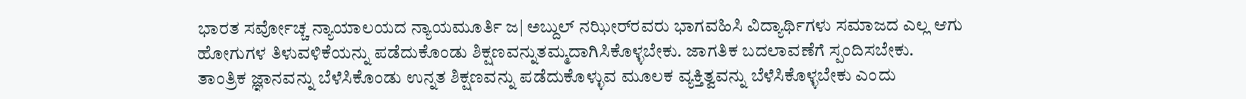ಭಾರತ ಸರ್ವೋಚ್ಚ ನ್ಯಾಯಾಲಯದ ನ್ಯಾಯಮೂರ್ತಿ ಜ| ಅಬ್ದುಲ್ ನಝೀರ್‌ರವರು ಭಾಗವಹಿಸಿ ವಿದ್ಯಾರ್ಥಿಗಳು ಸಮಾಜದ ಎಲ್ಲ ಆಗು ಹೋಗುಗಳ ತಿಳುವಳಿಕೆಯನ್ನು ಪಡೆದುಕೊಂಡು ಶಿಕ್ಷಣವನ್ನುತಮ್ಮದಾಗಿಸಿಕೊಳ್ಳಬೇಕು. ಜಾಗತಿಕ ಬದಲಾವಣೆಗೆ ಸ್ಪಂದಿಸಬೇಕು. ತಾಂತ್ರಿಕ ಜ್ಞಾನವನ್ನು ಬೆಳೆಸಿಕೊಂಡು ಉನ್ನತ ಶಿಕ್ಷಣವನ್ನು ಪಡೆದುಕೊಳ್ಳುವ ಮೂಲಕ ವ್ಯಕ್ತಿತ್ವವನ್ನು ಬೆಳೆಸಿಕೊಳ್ಳಬೇಕು ಎಂದು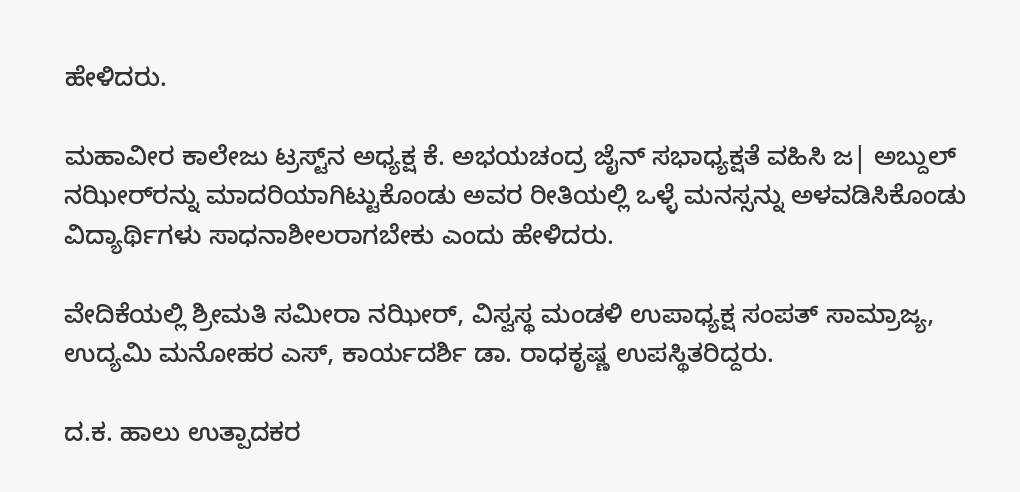ಹೇಳಿದರು.

ಮಹಾವೀರ ಕಾಲೇಜು ಟ್ರಸ್ಟ್‌ನ ಅಧ್ಯಕ್ಷ ಕೆ. ಅಭಯಚಂದ್ರ ಜೈನ್ ಸಭಾಧ್ಯಕ್ಷತೆ ವಹಿಸಿ ಜ| ಅಬ್ದುಲ್ ನಝೀರ್‌ರನ್ನು ಮಾದರಿಯಾಗಿಟ್ಟುಕೊಂಡು ಅವರ ರೀತಿಯಲ್ಲಿ ಒಳ್ಳೆ ಮನಸ್ಸನ್ನು ಅಳವಡಿಸಿಕೊಂಡು ವಿದ್ಯಾರ್ಥಿಗಳು ಸಾಧನಾಶೀಲರಾಗಬೇಕು ಎಂದು ಹೇಳಿದರು.

ವೇದಿಕೆಯಲ್ಲಿ ಶ್ರೀಮತಿ ಸಮೀರಾ ನಝೀರ್, ವಿಸ್ವಸ್ಥ ಮಂಡಳಿ ಉಪಾಧ್ಯಕ್ಷ ಸಂಪತ್ ಸಾಮ್ರಾಜ್ಯ, ಉದ್ಯಮಿ ಮನೋಹರ ಎಸ್, ಕಾರ್ಯದರ್ಶಿ ಡಾ. ರಾಧಕೃಷ್ಣ ಉಪಸ್ಥಿತರಿದ್ದರು.

ದ.ಕ. ಹಾಲು ಉತ್ಪಾದಕರ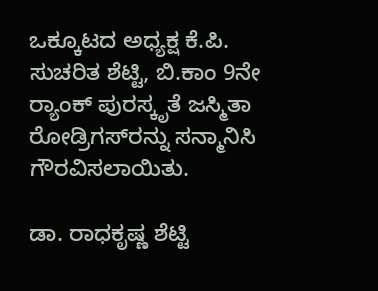ಒಕ್ಕೂಟದ ಅಧ್ಯಕ್ಷ ಕೆ.ಪಿ. ಸುಚರಿತ ಶೆಟ್ಟಿ, ಬಿ.ಕಾಂ 9ನೇ ರ್‍ಯಾಂಕ್ ಪುರಸ್ಕೃತೆ ಜಸ್ಮಿತಾ ರೋಡ್ರಿಗಸ್‌ರನ್ನು ಸನ್ಮಾನಿಸಿ ಗೌರವಿಸಲಾಯಿತು.

ಡಾ. ರಾಧಕೃಷ್ಣ ಶೆಟ್ಟಿ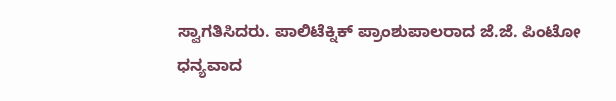ಸ್ವಾಗತಿಸಿದರು. ಪಾಲಿಟೆಕ್ನಿಕ್ ಪ್ರಾಂಶುಪಾಲರಾದ ಜೆ.ಜೆ. ಪಿಂಟೋ ಧನ್ಯವಾದ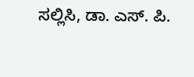ಸಲ್ಲಿಸಿ, ಡಾ. ಎಸ್. ಪಿ.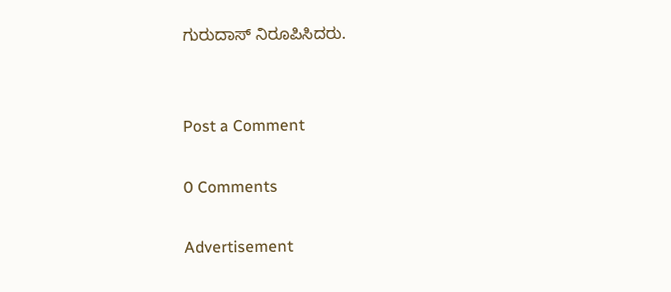ಗುರುದಾಸ್ ನಿರೂಪಿಸಿದರು.


Post a Comment

0 Comments

Advertisement